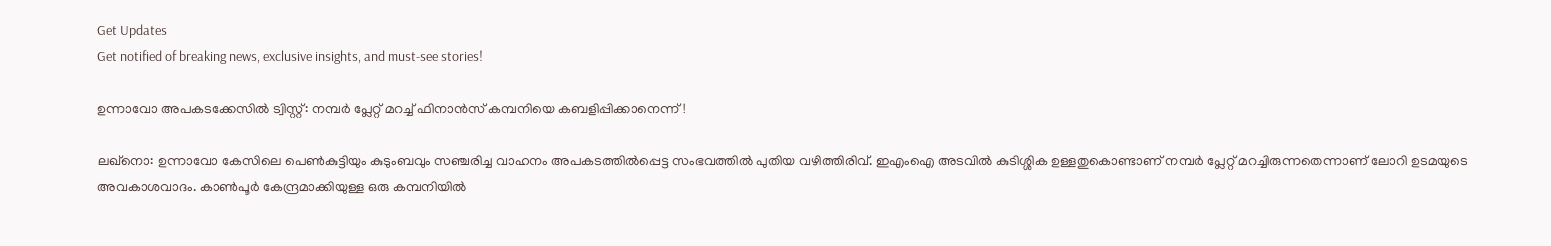Get Updates
Get notified of breaking news, exclusive insights, and must-see stories!

ഉന്നാവോ അപകടക്കേസില്‍ ട്വിസ്റ്റ്: നമ്പര്‍ പ്ലേറ്റ് മറച്ച് ഫിനാന്‍സ് കമ്പനിയെ കബളിപ്പിക്കാനെന്ന്!

ലഖ്നൊ: ഉന്നാവോ കേസിലെ പെണ്‍കുട്ടിയും കുടുംബവും സഞ്ചരിച്ച വാഹനം അപകടത്തില്‍പ്പെട്ട സംഭവത്തില്‍ പുതിയ വഴിത്തിരിവ്. ഇഎംഐ അടവില്‍ കുടിശ്ശിക ഉള്ളതുകൊണ്ടാണ് നമ്പര്‍ പ്ലേറ്റ് മറച്ചിരുന്നതെന്നാണ് ലോറി ഉടമയുടെ അവകാശവാദം. കാണ്‍പൂര്‍ കേന്ദ്രമാക്കിയുള്ള ഒരു കമ്പനിയില്‍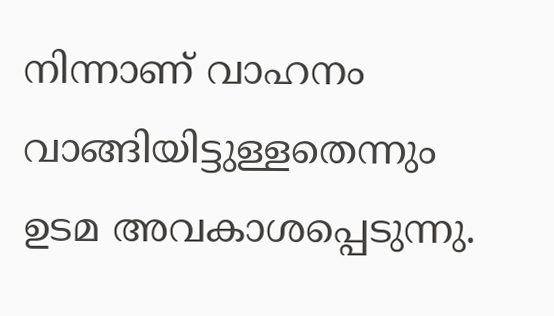നിന്നാണ് വാഹനം വാങ്ങിയിട്ടുള്ളതെന്നും ഉടമ അവകാശപ്പെടുന്നു.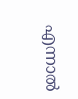എന്നാല്‍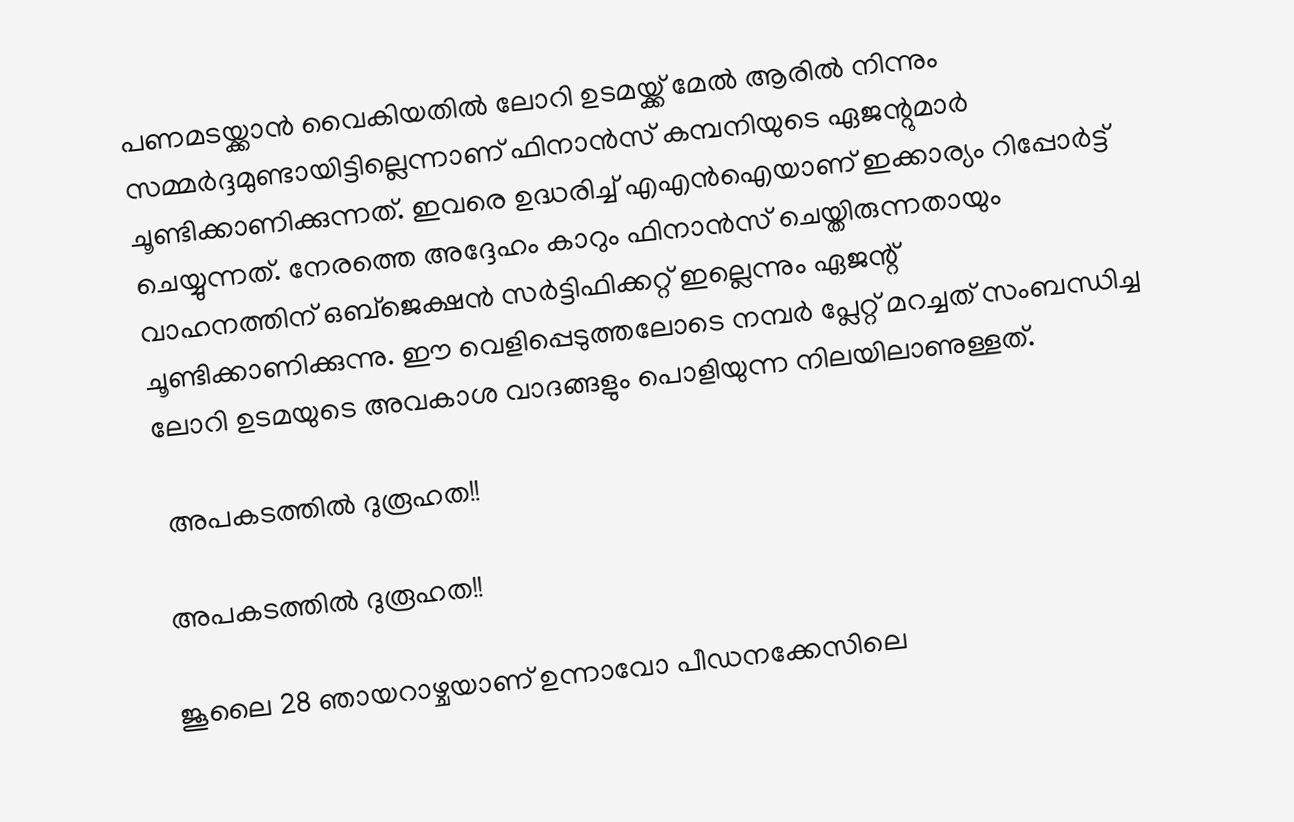പണമടയ്ക്കാന്‍ വൈകിയതില്‍ ലോറി ഉടമയ്ക്ക് മേല്‍ ആരില്‍ നിന്നും സമ്മര്‍ദ്ദമുണ്ടായിട്ടില്ലെന്നാണ് ഫിനാന്‍സ് കമ്പനിയുടെ ഏജന്റുമാര്‍ ചൂണ്ടിക്കാണിക്കുന്നത്. ഇവരെ ഉദ്ധരിച്ച് എഎന്‍ഐയാണ് ഇക്കാര്യം റിപ്പോര്‍ട്ട് ചെയ്യുന്നത്. നേരത്തെ അദ്ദേഹം കാറും ഫിനാന്‍സ് ചെയ്തിരുന്നതായും വാഹനത്തിന് ഒബ്ജെക്ഷന്‍ സര്‍ട്ടിഫിക്കറ്റ് ഇല്ലെന്നും ഏജന്റ് ചൂണ്ടിക്കാണിക്കുന്നു. ഈ വെളിപ്പെടുത്തലോടെ നമ്പര്‍ പ്ലേറ്റ് മറച്ചത് സംബന്ധിച്ച ലോറി ഉടമയുടെ അവകാശ വാദങ്ങളും പൊളിയുന്ന നിലയിലാണുള്ളത്.

 അപകടത്തില്‍ ദുരൂഹത!!

അപകടത്തില്‍ ദുരൂഹത!!

ജൂലൈ 28 ഞായറാഴ്ചയാണ് ഉന്നാവോ പീഡനക്കേസിലെ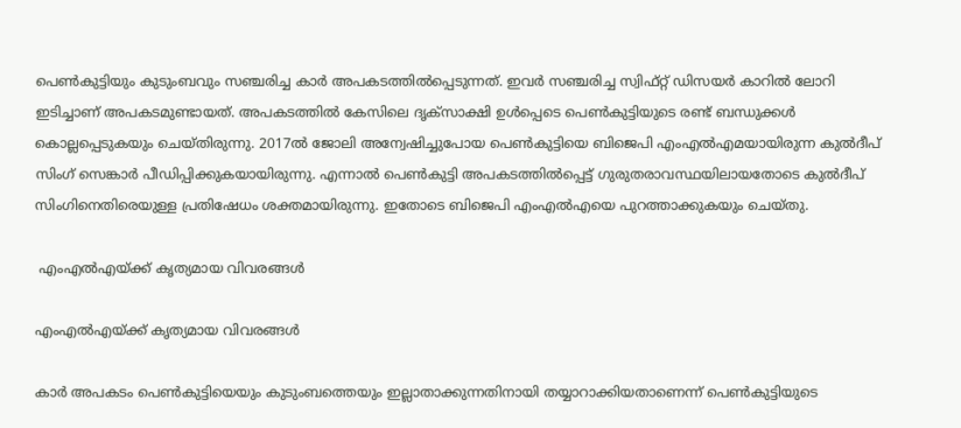പെണ്‍കുട്ടിയും കുടുംബവും സഞ്ചരിച്ച കാര്‍ അപകടത്തില്‍പ്പെടുന്നത്. ഇവര്‍ സഞ്ചരിച്ച സ്വിഫ്റ്റ് ഡിസയര്‍ കാറില്‍ ലോറി ഇടിച്ചാണ് അപകടമുണ്ടായത്. അപകടത്തില്‍ കേസിലെ ദൃക്സാക്ഷി ഉള്‍പ്പെടെ പെണ്‍കുട്ടിയുടെ രണ്ട് ബന്ധുക്കള്‍ കൊല്ലപ്പെടുകയും ചെയ്തിരുന്നു. 2017ല്‍ ജോലി അന്വേഷിച്ചുപോയ പെണ്‍കുട്ടിയെ ബിജെപി എംഎല്‍എമയായിരുന്ന കുല്‍ദീപ് സിംഗ് സെങ്കാര്‍ പീഡ‍ിപ്പിക്കുകയായിരുന്നു. എന്നാല്‍ പെണ്‍കുട്ടി അപകടത്തില്‍പ്പെട്ട് ഗുരുതരാവസ്ഥയിലായതോടെ കുല്‍ദീപ് സിംഗിനെതിരെയുള്ള പ്രതിഷേധം ശക്തമായിരുന്നു. ഇതോടെ ബിജെപി എംഎല്‍എയെ പുറത്താക്കുകയും ചെയ്തു.

 എംഎല്‍എയ്ക്ക് കൃത്യമായ വിവരങ്ങള്‍

എംഎല്‍എയ്ക്ക് കൃത്യമായ വിവരങ്ങള്‍

കാര്‍ അപകടം പെണ്‍കുട്ടിയെയും കുടുംബത്തെയും ഇല്ലാതാക്കുന്നതിനായി തയ്യാറാക്കിയതാണെന്ന് പെണ്‍കുട്ടിയുടെ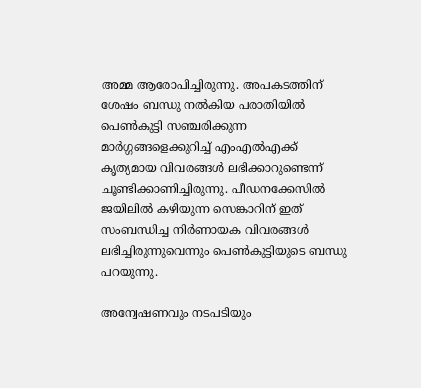അമ്മ ആരോപിച്ചിരുന്നു. അപകടത്തിന് ശേഷം ബന്ധു നല്‍കിയ പരാതിയില്‍ പെണ്‍കുട്ടി സഞ്ചരിക്കുന്ന മാര്‍ഗ്ഗങ്ങളെക്കുറിച്ച് എംഎല്‍എക്ക് കൃത്യമായ വിവരങ്ങള്‍ ലഭിക്കാറുണ്ടെന്ന് ചൂണ്ടിക്കാണിച്ചിരുന്നു. പീഡനക്കേസില്‍ ജയിലില്‍ കഴിയുന്ന സെങ്കാറിന് ഇത് സംബന്ധിച്ച നിര്‍ണായക വിവരങ്ങള്‍ ലഭിച്ചിരുന്നുവെന്നും പെണ്‍കുട്ടിയുടെ ബന്ധു പറയുന്നു.

അന്വേഷണവും നടപടിയും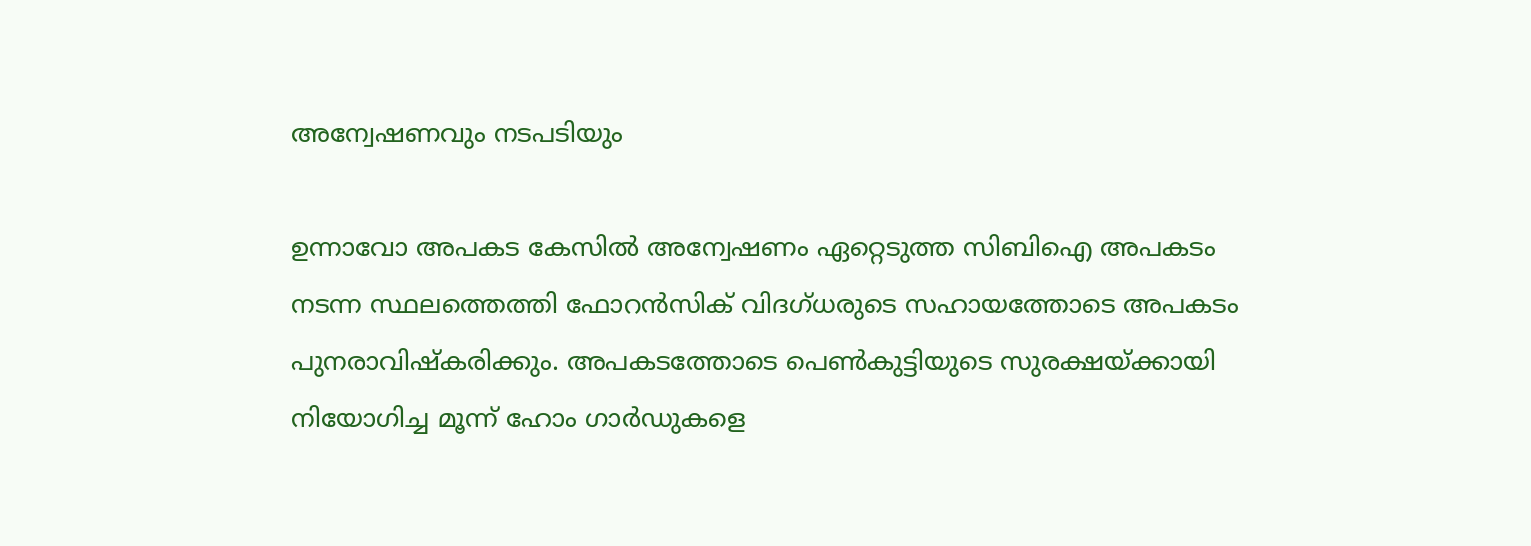അന്വേഷണവും നടപടിയും

ഉന്നാവോ അപകട കേസില്‍ അന്വേഷണം ഏറ്റെടുത്ത സിബിഐ അപകടം നടന്ന സ്ഥലത്തെത്തി ഫോറന്‍സിക് വിദഗ്ധരുടെ സഹായത്തോടെ അപകടം പുനരാവിഷ്കരിക്കും. അപകടത്തോടെ പെണ്‍കുട്ടിയുടെ സുരക്ഷയ്ക്കായി നിയോഗിച്ച മൂന്ന് ഹോം ഗാര്‍ഡുകളെ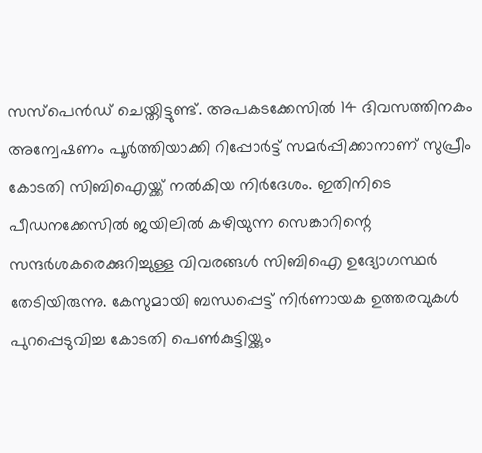സസ്പെന്‍ഡ് ചെയ്തിട്ടുണ്ട്. അപകടക്കേസില്‍ 14 ദിവസത്തിനകം അന്വേഷണം പൂര്‍ത്തിയാക്കി റിപ്പോര്‍ട്ട് സമര്‍പ്പിക്കാനാണ് സുപ്രീം കോടതി സിബിഐയ്ക്ക് നല്‍കിയ നിര്‍ദേശം. ഇതിനിടെ പീഡനക്കേസില്‍ ജയിലില്‍ കഴിയുന്ന സെങ്കാറിന്റെ സന്ദര്‍ശകരെക്കുറിച്ചുള്ള വിവരങ്ങള്‍ സിബിഐ ഉദ്യോഗസ്ഥര്‍ തേടിയിരുന്നു. കേസുമായി ബന്ധപ്പെട്ട് നിര്‍ണായക ഉത്തരവുകള്‍ പുറപ്പെടുവിച്ച കോടതി പെണ്‍കുട്ടിയ്ക്കും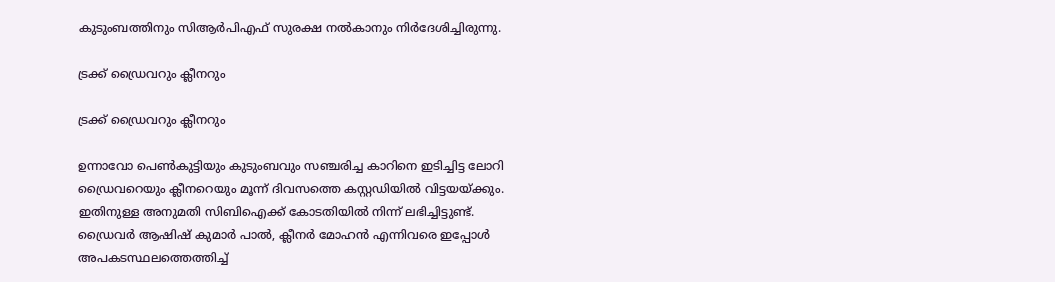കുടുംബത്തിനും സിആര്‍പിഎഫ് സുരക്ഷ നല്‍കാനും നിര്‍ദേശിച്ചിരുന്നു.

ട്രക്ക് ഡ്രൈവറും ക്ലീനറും

ട്രക്ക് ഡ്രൈവറും ക്ലീനറും

ഉന്നാവോ പെണ്‍കുട്ടിയും കുടുംബവും സഞ്ചരിച്ച കാറിനെ ഇടിച്ചിട്ട ലോറി ഡ്രൈവറെയും ക്ലീനറെയും മൂന്ന് ദിവസത്തെ കസ്റ്റഡിയില്‍ വിട്ടയയ്ക്കും. ഇതിനുള്ള അനുമതി സിബിഐക്ക് കോടതിയില്‍ നിന്ന് ലഭിച്ചിട്ടുണ്ട്. ഡ്രൈവര്‍ ആഷിഷ് കുമാര്‍ പാല്‍, ക്ലീനര്‍ മോഹന്‍ എന്നിവരെ ഇപ്പോള്‍ അപകടസ്ഥലത്തെത്തിച്ച്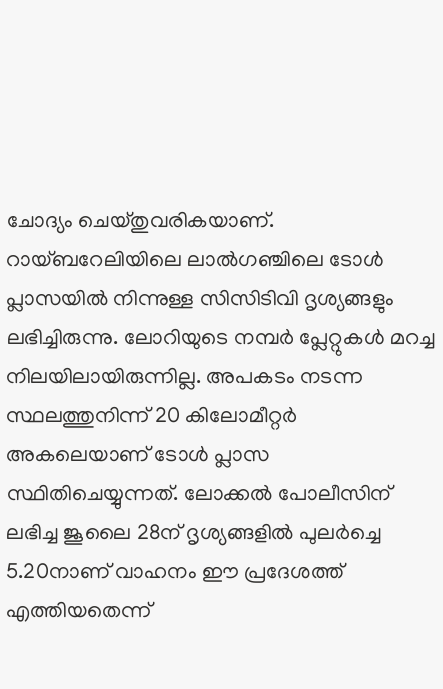ചോദ്യം ചെയ്തുവരികയാണ്. റായ്ബറേലിയിലെ ലാല്‍ഗഞ്ചിലെ ടോള്‍ പ്ലാസയില്‍ നിന്നുള്ള സിസിടിവി ദൃശ്യങ്ങളും ലഭിച്ചിരുന്നു. ലോറിയുടെ നമ്പര്‍ പ്ലേറ്റുകള്‍ മറച്ച നിലയിലായിരുന്നില്ല. അപകടം നടന്ന സ്ഥലത്തുനിന്ന് 20 കിലോമീറ്റര്‍ അകലെയാണ് ടോള്‍ പ്ലാസ സ്ഥിതിചെയ്യുന്നത്. ലോക്കല്‍ പോലീസിന് ലഭിച്ച ജൂലൈ 28ന് ദൃശ്യങ്ങളില്‍ പുലര്‍ച്ചെ 5.20നാണ് വാഹനം ഈ പ്രദേശത്ത് എത്തിയതെന്ന്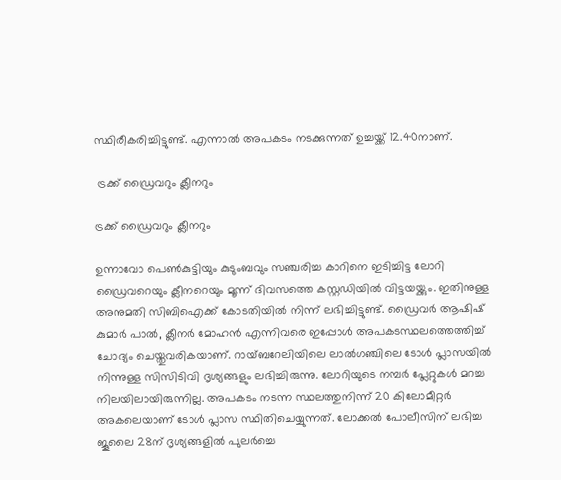സ്ഥിരീകരിച്ചിട്ടുണ്ട്. എന്നാല്‍ അപകടം നടക്കുന്നത് ഉച്ചയ്ക്ക് 12.40നാണ്.

 ട്രക്ക് ഡ്രൈവറും ക്ലീനറും

ട്രക്ക് ഡ്രൈവറും ക്ലീനറും

ഉന്നാവോ പെണ്‍കുട്ടിയും കുടുംബവും സഞ്ചരിച്ച കാറിനെ ഇടിച്ചിട്ട ലോറി ഡ്രൈവറെയും ക്ലീനറെയും മൂന്ന് ദിവസത്തെ കസ്റ്റഡിയില്‍ വിട്ടയയ്ക്കും. ഇതിനുള്ള അനുമതി സിബിഐക്ക് കോടതിയില്‍ നിന്ന് ലഭിച്ചിട്ടുണ്ട്. ഡ്രൈവര്‍ ആഷിഷ് കുമാര്‍ പാല്‍, ക്ലീനര്‍ മോഹന്‍ എന്നിവരെ ഇപ്പോള്‍ അപകടസ്ഥലത്തെത്തിച്ച് ചോദ്യം ചെയ്തുവരികയാണ്. റായ്ബറേലിയിലെ ലാല്‍ഗഞ്ചിലെ ടോള്‍ പ്ലാസയില്‍ നിന്നുള്ള സിസിടിവി ദൃശ്യങ്ങളും ലഭിച്ചിരുന്നു. ലോറിയുടെ നമ്പര്‍ പ്ലേറ്റുകള്‍ മറച്ച നിലയിലായിരുന്നില്ല. അപകടം നടന്ന സ്ഥലത്തുനിന്ന് 20 കിലോമീറ്റര്‍ അകലെയാണ് ടോള്‍ പ്ലാസ സ്ഥിതിചെയ്യുന്നത്. ലോക്കല്‍ പോലീസിന് ലഭിച്ച ജൂലൈ 28ന് ദൃശ്യങ്ങളില്‍ പുലര്‍ച്ചെ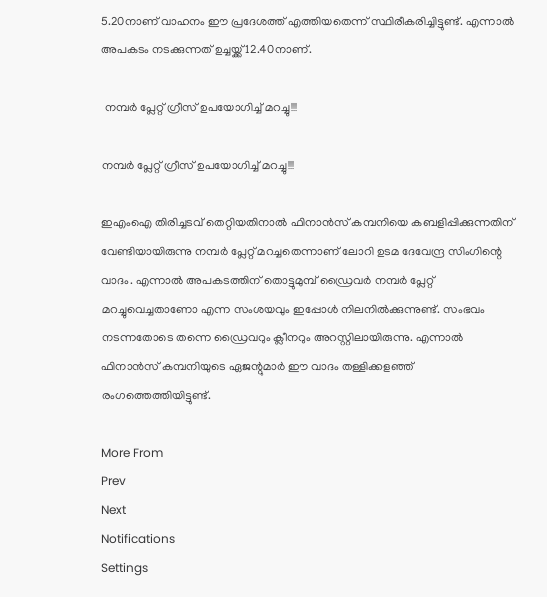5.20നാണ് വാഹനം ഈ പ്രദേശത്ത് എത്തിയതെന്ന് സ്ഥിരീകരിച്ചിട്ടുണ്ട്. എന്നാല്‍ അപകടം നടക്കുന്നത് ഉച്ചയ്ക്ക് 12.40നാണ്.

 നമ്പര്‍ പ്ലേറ്റ് ഗ്രീസ് ഉപയോഗിച്ച് മറച്ചു!!!

നമ്പര്‍ പ്ലേറ്റ് ഗ്രീസ് ഉപയോഗിച്ച് മറച്ചു!!!

ഇഎംഐ തിരിച്ചടവ് തെറ്റിയതിനാല്‍ ഫിനാന്‍സ് കമ്പനിയെ കബളിപ്പിക്കുന്നതിന് വേണ്ടിയായിരുന്നു നമ്പര്‍ പ്ലേറ്റ് മറച്ചതെന്നാണ് ലോറി ഉടമ ദേവേന്ദ്ര സിംഗിന്റെ വാദം. എന്നാല്‍ അപകടത്തിന് തൊട്ടുമുമ്പ് ഡ്രൈവര്‍ നമ്പര്‍ പ്ലേറ്റ് മറച്ചുവെച്ചതാണോ എന്ന സംശയവും ഇപ്പോള്‍ നിലനില്‍ക്കുന്നുണ്ട്. സംഭവം നടന്നതോടെ തന്നെ ഡ്രൈവറും ക്ലീനറും അറസ്റ്റിലായിരുന്നു. എന്നാല്‍ ഫിനാന്‍സ് കമ്പനിയുടെ ഏജന്റുമാര്‍ ഈ വാദം തള്ളിക്കളഞ്ഞ് രംഗത്തെത്തിയിട്ടുണ്ട്.

More From
Prev
Next
Notifications
Settings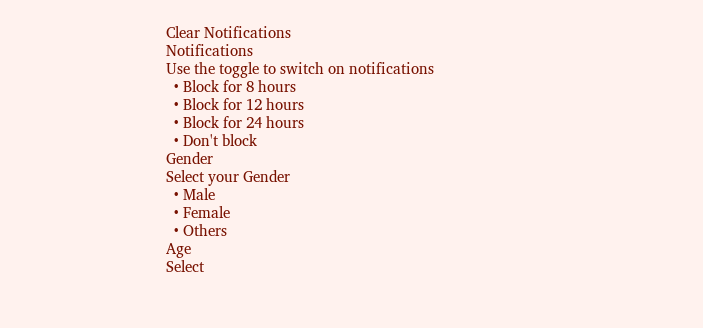Clear Notifications
Notifications
Use the toggle to switch on notifications
  • Block for 8 hours
  • Block for 12 hours
  • Block for 24 hours
  • Don't block
Gender
Select your Gender
  • Male
  • Female
  • Others
Age
Select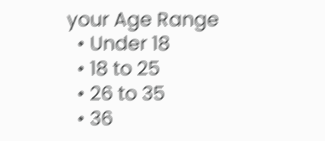your Age Range
  • Under 18
  • 18 to 25
  • 26 to 35
  • 36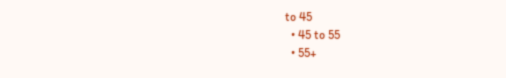to 45
  • 45 to 55
  • 55+